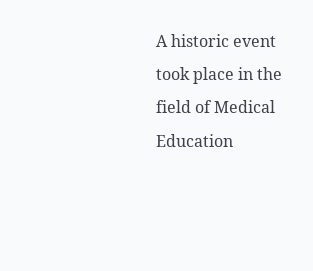A historic event took place in the field of Medical Education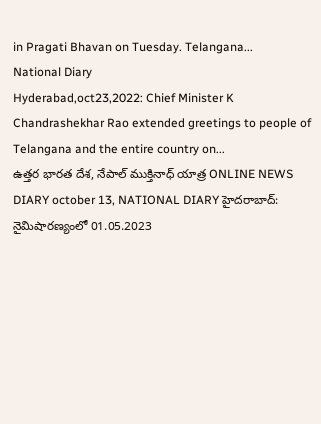in Pragati Bhavan on Tuesday. Telangana...
National Diary
Hyderabad,oct23,2022: Chief Minister K Chandrashekhar Rao extended greetings to people of Telangana and the entire country on...
ఉత్తర భారత దేశ, నేపాల్ ముక్తినాధ్ యాత్ర ONLINE NEWS DIARY october 13, NATIONAL DIARY హైదరాబాద్: నైమిషారణ్యంలో 01.05.2023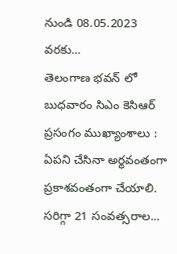నుండి 08.05.2023 వరకు...
తెలంగాణ భవన్ లో బుధవారం సిఎం కెసిఆర్ ప్రసంగం ముఖ్యాంశాలు : ఏపని చేసినా అర్థవంతంగా ప్రకాశవంతంగా చేయాలి. సరిగ్గా 21 సంవత్సరాల...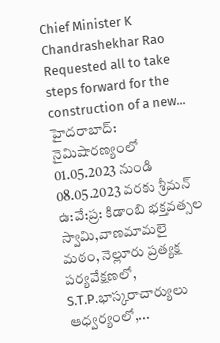Chief Minister K Chandrashekhar Rao Requested all to take steps forward for the construction of a new...
హైదరాబాద్: నైమిషారణ్యంలో 01.05.2023 నుండి 08.05.2023 వరకు శ్రీమన్ ఉ:వే:ప్ర: కిడాంబి భక్తవత్సల స్వామి,వాణమామలై మఠం, నెల్లూరు ప్రత్యక్ష పర్యవేక్షణలో, S.T.P.భాస్కరాచార్యులు ఆధ్వర్యంలో,...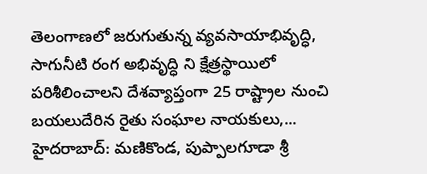తెలంగాణలో జరుగుతున్న వ్యవసాయాభివృద్ధి, సాగునీటి రంగ అభివృద్ధి ని క్షేత్రస్థాయిలో పరిశీలించాలని దేశవ్యాప్తంగా 25 రాష్ట్రాల నుంచి బయలుదేరిన రైతు సంఘాల నాయకులు,...
హైదరాబాద్: మణికొండ, పుప్పాలగూడా శ్రీ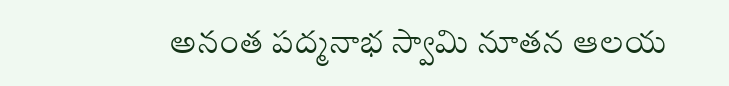అనంత పద్మనాభ స్వామి నూతన ఆలయ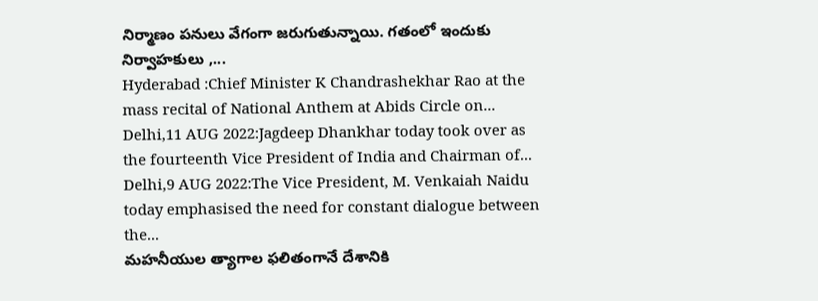నిర్మాణం పనులు వేగంగా జరుగుతున్నాయి. గతంలో ఇందుకు నిర్వాహకులు ,...
Hyderabad :Chief Minister K Chandrashekhar Rao at the mass recital of National Anthem at Abids Circle on...
Delhi,11 AUG 2022:Jagdeep Dhankhar today took over as the fourteenth Vice President of India and Chairman of...
Delhi,9 AUG 2022:The Vice President, M. Venkaiah Naidu today emphasised the need for constant dialogue between the...
మహనీయుల త్యాగాల ఫలితంగానే దేశానికి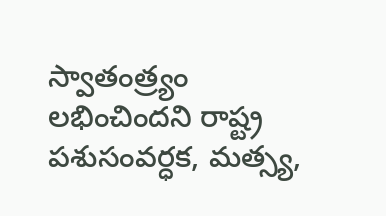స్వాతంత్ర్యం లభించిందని రాష్ట్ర పశుసంవర్ధక, మత్స్య,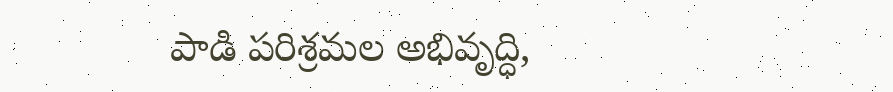పాడి పరిశ్రమల అభివృద్ధి,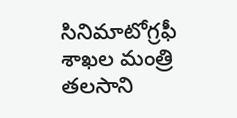సినిమాటోగ్రఫీ శాఖల మంత్రి తలసాని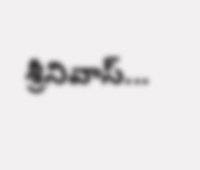శ్రీనివాస్...